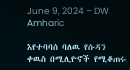June 9, 2024 – DW Amharic

እየተባባሰ ባለዉ የሱዳን ቀዉስ በሚሊዮኖች የሚቆጠሩ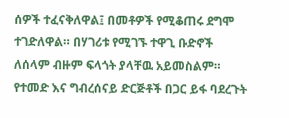ሰዎች ተፈናቅለዋል፤ በመቶዎች የሚቆጠሩ ደግሞ ተገድለዋል። በሃገሪቱ የሚገኙ ተዋጊ ቡድኖች ለሰላም ብዙም ፍላጎት ያላቸዉ አይመስልም። የተመድ እና ግብረሰናይ ድርጅቶች በጋር ይፋ ባደረጉት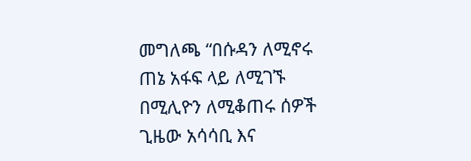መግለጫ “በሱዳን ለሚኖሩ ጠኔ አፋፍ ላይ ለሚገኙ በሚሊዮን ለሚቆጠሩ ሰዎች ጊዜው አሳሳቢ እና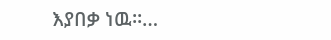እያበቃ ነዉ።…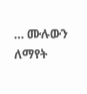… ሙሉውን ለማየት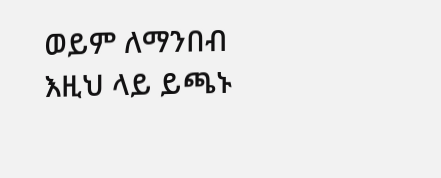ወይም ለማንበብ እዚህ ላይ ይጫኑ